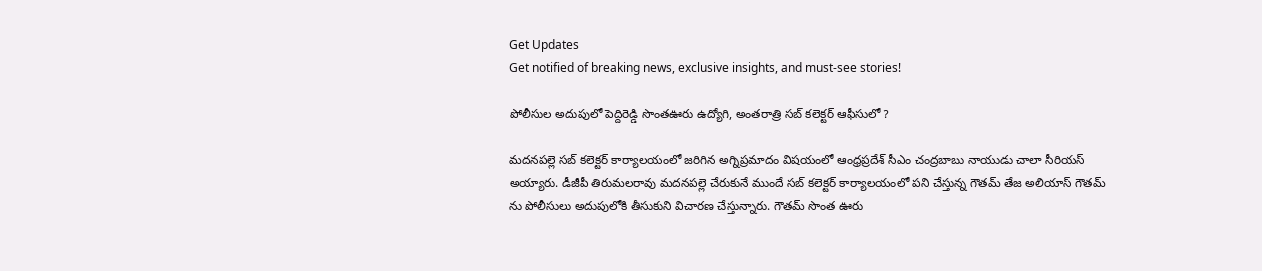Get Updates
Get notified of breaking news, exclusive insights, and must-see stories!

పోలీసుల అదుపులో పెద్దిరెడ్డి సొంతఊరు ఉద్యోగి, అంతరాత్రి సబ్ కలెక్టర్ ఆఫీసులో ?

మదనపల్లె సబ్ కలెక్టర్ కార్యాలయంలో జరిగిన అగ్నిప్రమాదం విషయంలో ఆంధ్రప్రదేశ్ సీఎం చంద్రబాబు నాయుడు చాలా సీరియస్ అయ్యారు. డీజీపీ తిరుమలరావు మదనపల్లె చేరుకునే ముందే సబ్ కలెక్టర్ కార్యాలయంలో పని చేస్తున్న గౌతమ్ తేజ అలియాస్ గౌతమ్ ను పోలీసులు అదుపులోకి తీసుకుని విచారణ చేస్తున్నారు. గౌతమ్ సొంత ఊరు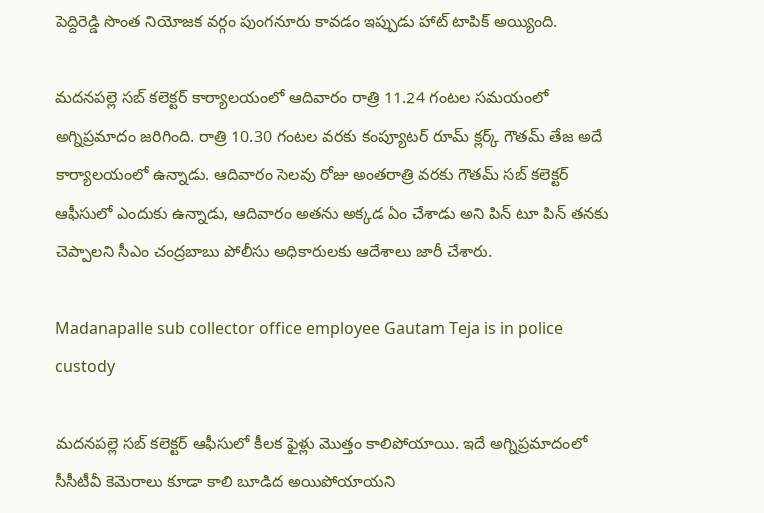పెద్దిరెడ్డి సొంత నియోజక వర్గం పుంగనూరు కావడం ఇప్పుడు హాట్ టాపిక్ అయ్యింది.

మదనపల్లె సబ్ కలెక్టర్ కార్యాలయంలో ఆదివారం రాత్రి 11.24 గంటల సమయంలో అగ్నిప్రమాదం జరిగింది. రాత్రి 10.30 గంటల వరకు కంప్యూటర్ రూమ్ క్లర్క్ గౌతమ్ తేజ అదే కార్యాలయంలో ఉన్నాడు. ఆదివారం సెలవు రోజు అంతరాత్రి వరకు గౌతమ్ సబ్ కలెక్టర్ ఆఫీసులో ఎందుకు ఉన్నాడు, ఆదివారం అతను అక్కడ ఏం చేశాడు అని పిన్ టూ పిన్ తనకు చెప్పాలని సీఎం చంద్రబాబు పోలీసు అధికారులకు ఆదేశాలు జారీ చేశారు.

Madanapalle sub collector office employee Gautam Teja is in police custody

మదనపల్లె సబ్ కలెక్టర్ ఆఫీసులో కీలక ఫైళ్లు మొత్తం కాలిపోయాయి. ఇదే అగ్నిప్రమాదంలో సీసీటీవీ కెమెరాలు కూడా కాలి బూడిద అయిపోయాయని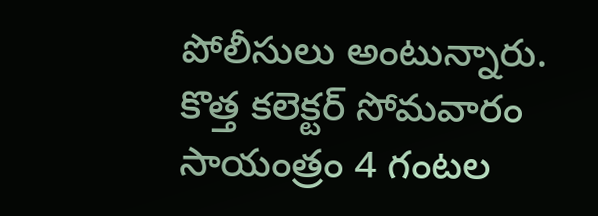పోలీసులు అంటున్నారు. కొత్త కలెక్టర్ సోమవారం సాయంత్రం 4 గంటల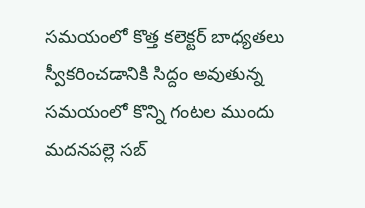సమయంలో కొత్త కలెక్టర్ బాధ్యతలు స్వీకరించడానికి సిద్దం అవుతున్న సమయంలో కొన్ని గంటల ముందు మదనపల్లె సబ్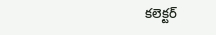కలెక్టర్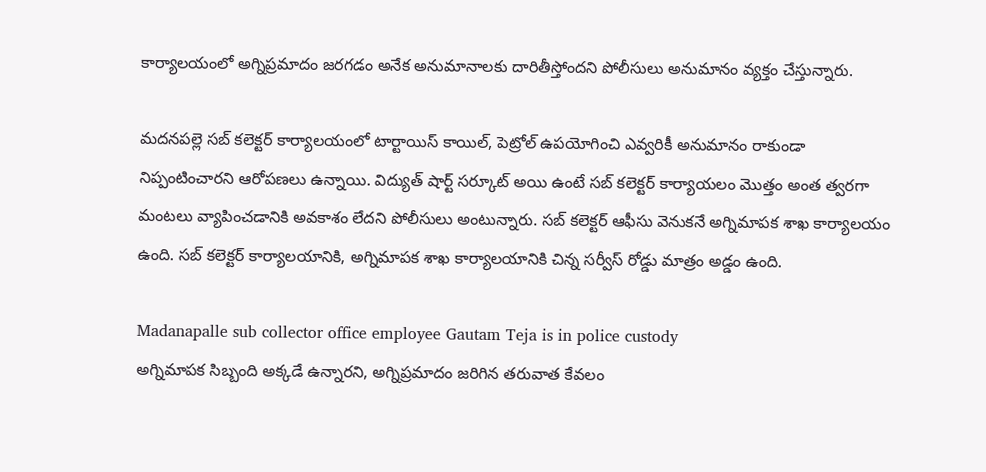కార్యాలయంలో అగ్నిప్రమాదం జరగడం అనేక అనుమానాలకు దారితీస్తోందని పోలీసులు అనుమానం వ్యక్తం చేస్తున్నారు.

మదనపల్లె సబ్ కలెక్టర్ కార్యాలయంలో టార్టాయిస్ కాయిల్, పెట్రోల్ ఉపయోగించి ఎవ్వరికీ అనుమానం రాకుండా నిప్పంటించారని ఆరోపణలు ఉన్నాయి. విద్యుత్ షార్ట్ సర్కూట్ అయి ఉంటే సబ్ కలెక్టర్ కార్యాయలం మొత్తం అంత త్వరగా మంటలు వ్యాపించడానికి అవకాశం లేదని పోలీసులు అంటున్నారు. సబ్ కలెక్టర్ ఆఫీసు వెనుకనే అగ్నిమాపక శాఖ కార్యాలయం ఉంది. సబ్ కలెక్టర్ కార్యాలయానికి, అగ్నిమాపక శాఖ కార్యాలయానికి చిన్న సర్వీస్ రోడ్డు మాత్రం అడ్డం ఉంది.

Madanapalle sub collector office employee Gautam Teja is in police custody
అగ్నిమాపక సిబ్బంది అక్కడే ఉన్నారని, అగ్నిప్రమాదం జరిగిన తరువాత కేవలం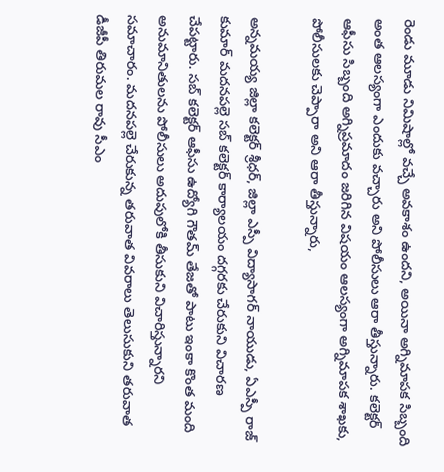రెండు మూడు నిమిషాల్లో వచ్చే అవకాశం ఉందని, అయినా అగ్నిమాపక సిబ్బంది అంత ఆలస్యంగా ఎందుకు వచ్చారు అని పోలీసులు ఆరా తీస్తున్నారు. కలెక్టర్ ఆఫీసు సిబ్బంది అగ్నిప్రమాదం జరిగిన విషయం ఆలస్యంగా అగ్నిమాపక శాఖకు, పోలీసులకు చెప్పారా అని ఆరా తీస్తున్నారు,

అన్నమయ్య జిల్లా కలెక్టర్ శ్రీధర్, జిల్లా ఎస్పీ విద్యాసాగర్ నాయుడు, ఏఎస్పీ రాజ్ కుమార్ మదనపల్లె సబ్ కలెక్టర్ కార్యాలయం దగ్గరకు చేరుకుని విచారణ చేపట్టారు. సబ్ కలెక్టర్ ఆఫీసు ఉద్యోగి గౌతమ్ తేజతో పాటు ఇంకా కొంత మంది అనుమానితులను పోలీసులు అదుపులోకి తీసుకుని విచారిస్తున్నారని సమాచారం. మదనపల్లె చేరుకున్న తరువాత వివరాలు తెలుసుకుని తరువాత డీజీపీ తిరుమల రావు సీఎం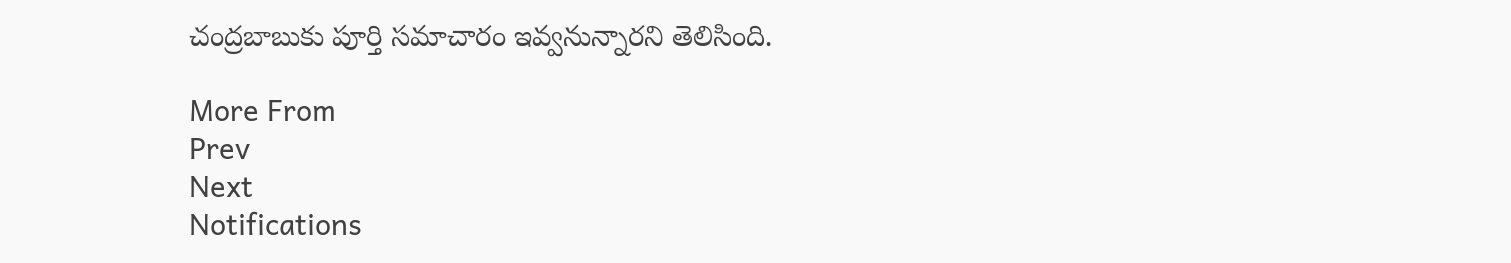చంద్రబాబుకు పూర్తి సమాచారం ఇవ్వనున్నారని తెలిసింది.

More From
Prev
Next
Notifications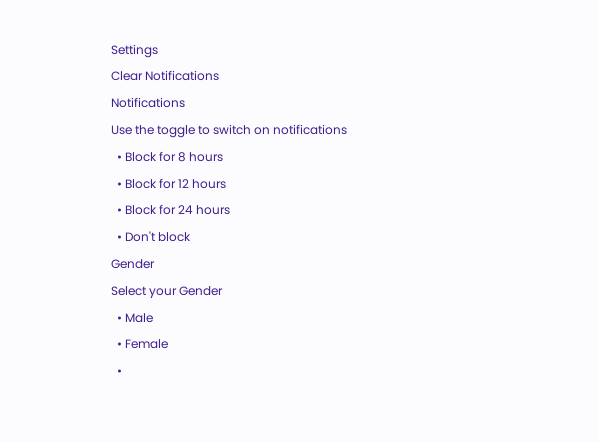Settings
Clear Notifications
Notifications
Use the toggle to switch on notifications
  • Block for 8 hours
  • Block for 12 hours
  • Block for 24 hours
  • Don't block
Gender
Select your Gender
  • Male
  • Female
  •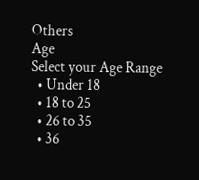Others
Age
Select your Age Range
  • Under 18
  • 18 to 25
  • 26 to 35
  • 36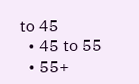to 45
  • 45 to 55
  • 55+